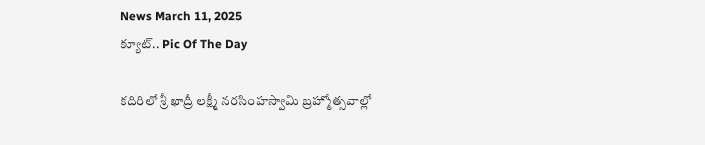News March 11, 2025
క్యూట్.. Pic Of The Day

కదిరిలో శ్రీ ఖాద్రీ లక్ష్మీ నరసింహస్వామి బ్రహ్మోత్సవాల్లో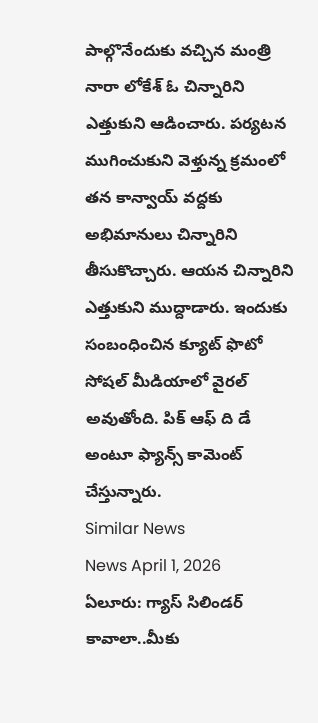పాల్గొనేందుకు వచ్చిన మంత్రి నారా లోకేశ్ ఓ చిన్నారిని ఎత్తుకుని ఆడించారు. పర్యటన ముగించుకుని వెళ్తున్న క్రమంలో తన కాన్వాయ్ వద్దకు అభిమానులు చిన్నారిని తీసుకొచ్చారు. ఆయన చిన్నారిని ఎత్తుకుని ముద్దాడారు. ఇందుకు సంబంధించిన క్యూట్ ఫొటో సోషల్ మీడియాలో వైరల్ అవుతోంది. పిక్ ఆఫ్ ది డే అంటూ ఫ్యాన్స్ కామెంట్ చేస్తున్నారు.
Similar News
News April 1, 2026
ఏలూరు: గ్యాస్ సిలిండర్ కావాలా..మీకు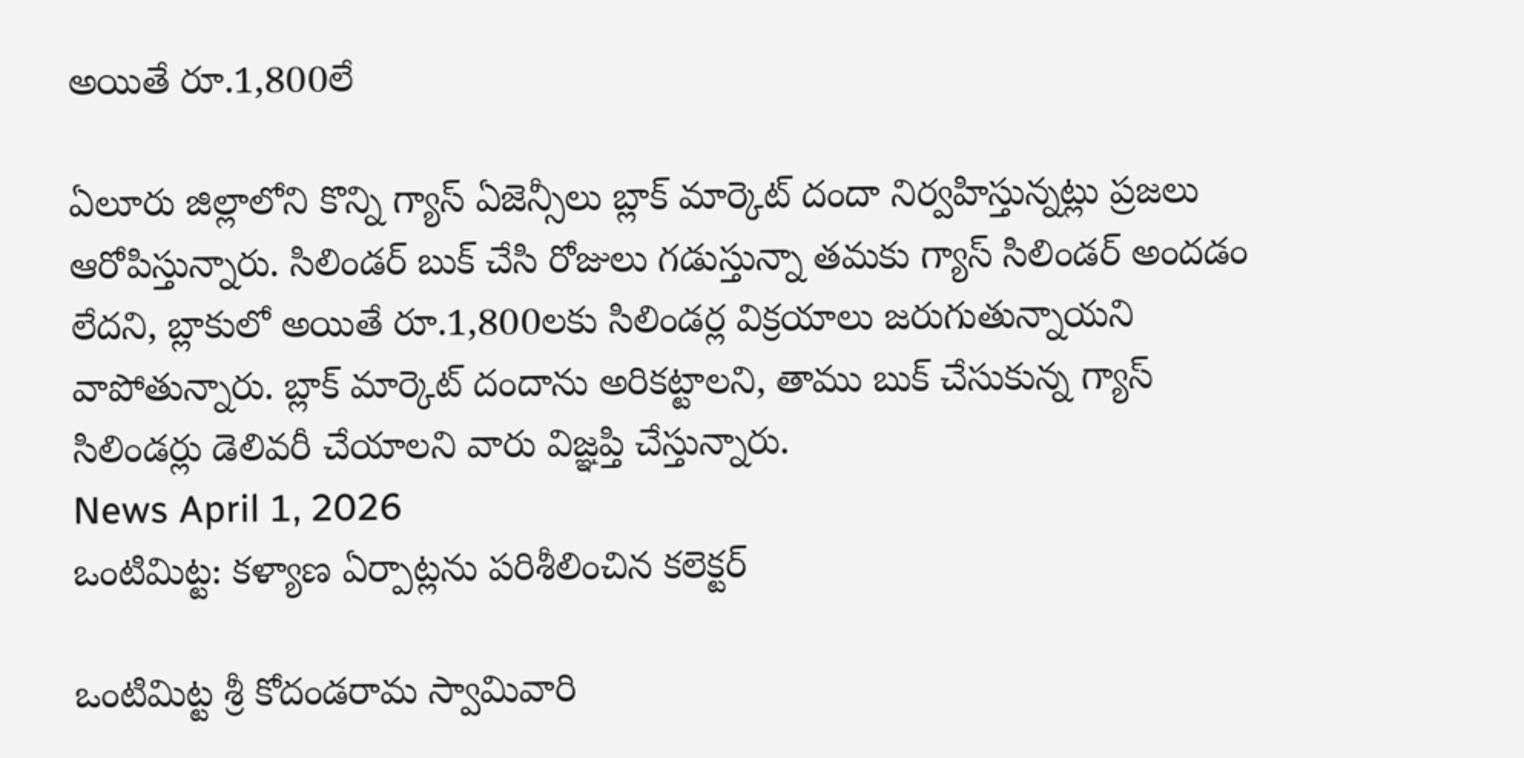అయితే రూ.1,800లే

ఏలూరు జిల్లాలోని కొన్ని గ్యాస్ ఏజెన్సీలు బ్లాక్ మార్కెట్ దందా నిర్వహిస్తున్నట్లు ప్రజలు ఆరోపిస్తున్నారు. సిలిండర్ బుక్ చేసి రోజులు గడుస్తున్నా తమకు గ్యాస్ సిలిండర్ అందడం లేదని, బ్లాకులో అయితే రూ.1,800లకు సిలిండర్ల విక్రయాలు జరుగుతున్నాయని వాపోతున్నారు. బ్లాక్ మార్కెట్ దందాను అరికట్టాలని, తాము బుక్ చేసుకున్న గ్యాస్ సిలిండర్లు డెలివరీ చేయాలని వారు విజ్ఞప్తి చేస్తున్నారు.
News April 1, 2026
ఒంటిమిట్ట: కళ్యాణ ఏర్పాట్లను పరిశీలించిన కలెక్టర్

ఒంటిమిట్ట శ్రీ కోదండరామ స్వామివారి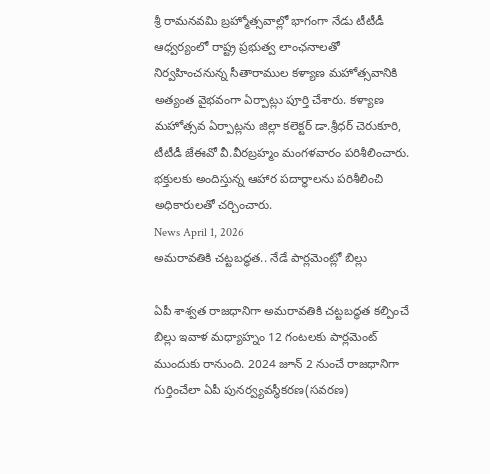శ్రీ రామనవమి బ్రహ్మోత్సవాల్లో భాగంగా నేడు టీటీడీ ఆధ్వర్యంలో రాష్ట్ర ప్రభుత్వ లాంఛనాలతో నిర్వహించనున్న సీతారాముల కళ్యాణ మహోత్సవానికి అత్యంత వైభవంగా ఏర్పాట్లు పూర్తి చేశారు. కళ్యాణ మహోత్సవ ఏర్పాట్లను జిల్లా కలెక్టర్ డా.శ్రీధర్ చెరుకూరి, టీటీడీ జేఈవో వీ.వీరబ్రహ్మం మంగళవారం పరిశీలించారు. భక్తులకు అందిస్తున్న ఆహార పదార్థాలను పరిశీలించి అధికారులతో చర్చించారు.
News April 1, 2026
అమరావతికి చట్టబద్ధత.. నేడే పార్లమెంట్లో బిల్లు

ఏపీ శాశ్వత రాజధానిగా అమరావతికి చట్టబద్ధత కల్పించే బిల్లు ఇవాళ మధ్యాహ్నం 12 గంటలకు పార్లమెంట్ ముందుకు రానుంది. 2024 జూన్ 2 నుంచే రాజధానిగా గుర్తించేలా ఏపీ పునర్వ్యవస్థీకరణ(సవరణ)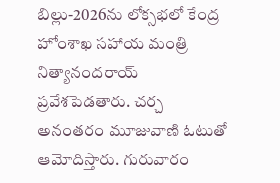బిల్లు-2026ను లోక్సభలో కేంద్ర హోంశాఖ సహాయ మంత్రి నిత్యానందరాయ్ ప్రవేశపెడతారు. చర్చ అనంతరం మూజువాణి ఓటుతో ఆమోదిస్తారు. గురువారం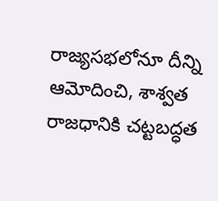రాజ్యసభలోనూ దీన్ని ఆమోదించి, శాశ్వత రాజధానికి చట్టబద్ధత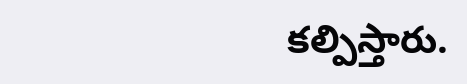కల్పిస్తారు.